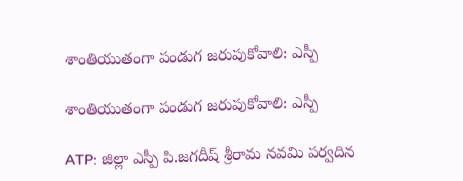శాంతియుతంగా పండుగ జరుపుకోవాలి: ఎస్పీ

శాంతియుతంగా పండుగ జరుపుకోవాలి: ఎస్పీ

ATP: జిల్లా ఎస్పీ పి.జగదీష్ శ్రీరామ నవమి పర్వదిన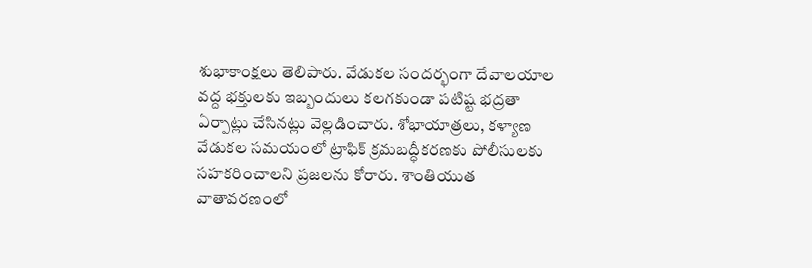శుభాకాంక్షలు తెలిపారు. వేడుకల సందర్భంగా దేవాలయాల వద్ద భక్తులకు ఇబ్బందులు కలగకుండా పటిష్ట భద్రతా ఏర్పాట్లు చేసినట్లు వెల్లడించారు. శోభాయాత్రలు, కళ్యాణ వేడుకల సమయంలో ట్రాఫిక్ క్రమబద్ధీకరణకు పోలీసులకు సహకరించాలని ప్రజలను కోరారు. శాంతియుత వాతావరణంలో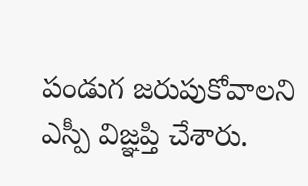పండుగ జరుపుకోవాలని ఎస్పీ విజ్ఞప్తి చేశారు.